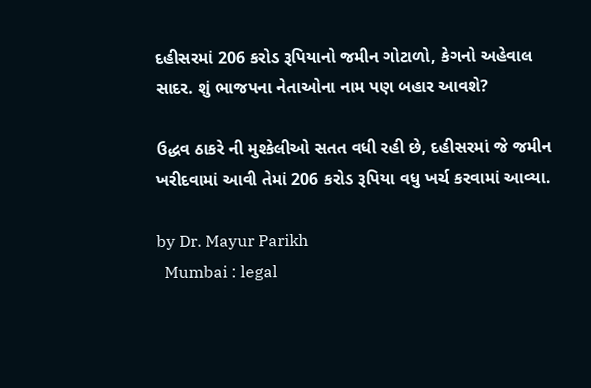દહીસરમાં 206 કરોડ રૂપિયાનો જમીન ગોટાળો, કેગનો અહેવાલ સાદર. શું ભાજપના નેતાઓના નામ પણ બહાર આવશે?

ઉદ્ધવ ઠાકરે ની મુશ્કેલીઓ સતત વધી રહી છે, દહીસરમાં જે જમીન ખરીદવામાં આવી તેમાં 206 કરોડ રૂપિયા વધુ ખર્ચ કરવામાં આવ્યા.

by Dr. Mayur Parikh
  Mumbai : legal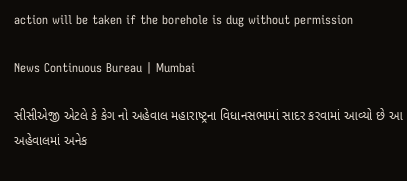action will be taken if the borehole is dug without permission

News Continuous Bureau | Mumbai

સીસીએજી એટલે કે કેગ નો અહેવાલ મહારાષ્ટ્રના વિધાનસભામાં સાદર કરવામાં આવ્યો છે આ અહેવાલમાં અનેક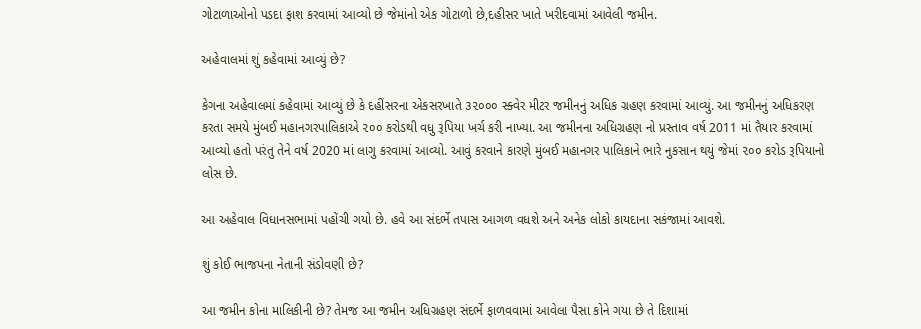ગોટાળાઓનો પડદા ફાશ કરવામાં આવ્યો છે જેમાંનો એક ગોટાળો છે,દહીસર ખાતે ખરીદવામાં આવેલી જમીન.

અહેવાલમાં શું કહેવામાં આવ્યું છે?

કેગના અહેવાલમાં કહેવામાં આવ્યું છે કે દહીંસરના એકસરખાતે ૩૨૦૦૦ સ્ક્વેર મીટર જમીનનું અધિક ગ્રહણ કરવામાં આવ્યું. આ જમીનનું અધિકરણ કરતા સમયે મુંબઈ મહાનગરપાલિકાએ ૨૦૦ કરોડથી વધુ રૂપિયા ખર્ચ કરી નાખ્યા. આ જમીનના અધિગ્રહણ નો પ્રસ્તાવ વર્ષ 2011 માં તૈયાર કરવામાં આવ્યો હતો પરંતુ તેને વર્ષ 2020 માં લાગુ કરવામાં આવ્યો. આવું કરવાને કારણે મુંબઈ મહાનગર પાલિકાને ભારે નુકસાન થયું જેમાં ૨૦૦ કરોડ રૂપિયાનો લોસ છે.

આ અહેવાલ વિધાનસભામાં પહોંચી ગયો છે. હવે આ સંદર્ભે તપાસ આગળ વધશે અને અનેક લોકો કાયદાના સકંજામાં આવશે.

શું કોઈ ભાજપના નેતાની સંડોવણી છે?

આ જમીન કોના માલિકીની છે? તેમજ આ જમીન અધિગ્રહણ સંદર્ભે ફાળવવામાં આવેલા પૈસા કોને ગયા છે તે દિશામાં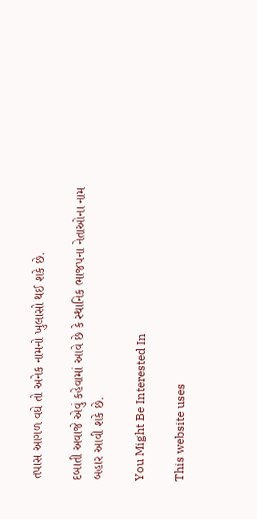તપાસ આગળ વધે તો અનેક નામનો ખુલાસો થઈ શકે છે.

દબાતી અવાજે એવું કહેવામાં આવે છે કે સ્થાનિક ભાજપના નેતાઓના નામ બહાર આવી શકે છે.

You Might Be Interested In

This website uses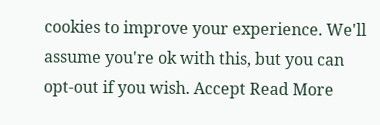cookies to improve your experience. We'll assume you're ok with this, but you can opt-out if you wish. Accept Read More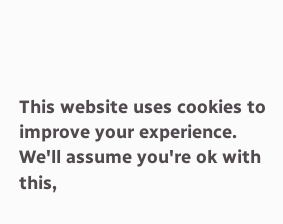This website uses cookies to improve your experience. We'll assume you're ok with this,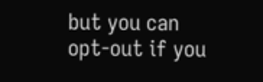but you can opt-out if you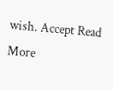wish. Accept Read More